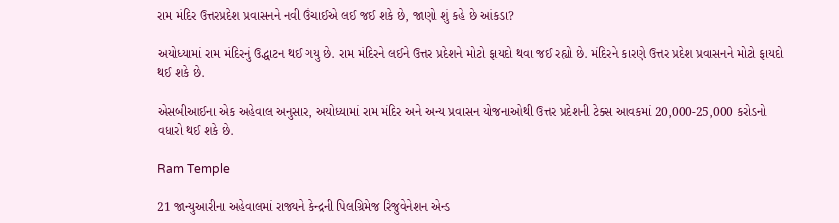રામ મંદિર ઉત્તરપ્રદેશ પ્રવાસનને નવી ઉંચાઈએ લઈ જઈ શકે છે, જાણો શું કહે છે આંકડા?

અયોધ્યામાં રામ મંદિરનું ઉદ્ધાટન થઈ ગયુ છે. રામ મંદિરને લઈને ઉત્તર પ્રદેશને મોટો ફાયદો થવા જઈ રહ્યો છે. મંદિરને કારણે ઉત્તર પ્રદેશ પ્રવાસનને મોટો ફાયદો થઈ શકે છે.

એસબીઆઈના એક અહેવાલ અનુસાર, અયોધ્યામાં રામ મંદિર અને અન્ય પ્રવાસન યોજનાઓથી ઉત્તર પ્રદેશની ટેક્સ આવકમાં 20,000-25,000 કરોડનો વધારો થઈ શકે છે.

Ram Temple

21 જાન્યુઆરીના અહેવાલમાં રાજ્યને કેન્દ્રની પિલગ્રિમેજ રિજુવેનેશન એન્ડ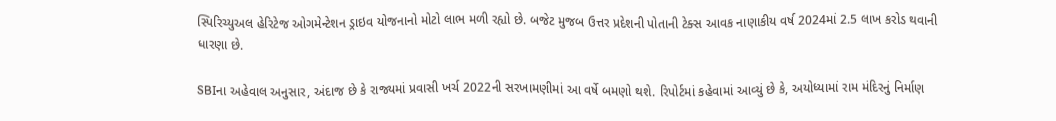સ્પિરિચ્યુઅલ હેરિટેજ ઓગમેન્ટેશન ડ્રાઇવ યોજનાનો મોટો લાભ મળી રહ્યો છે. બજેટ મુજબ ઉત્તર પ્રદેશની પોતાની ટેક્સ આવક નાણાકીય વર્ષ 2024માં 2.5 લાખ કરોડ થવાની ધારણા છે.

SBIના અહેવાલ અનુસાર, અંદાજ છે કે રાજ્યમાં પ્રવાસી ખર્ચ 2022ની સરખામણીમાં આ વર્ષે બમણો થશે. રિપોર્ટમાં કહેવામાં આવ્યું છે કે, અયોધ્યામાં રામ મંદિરનું નિર્માણ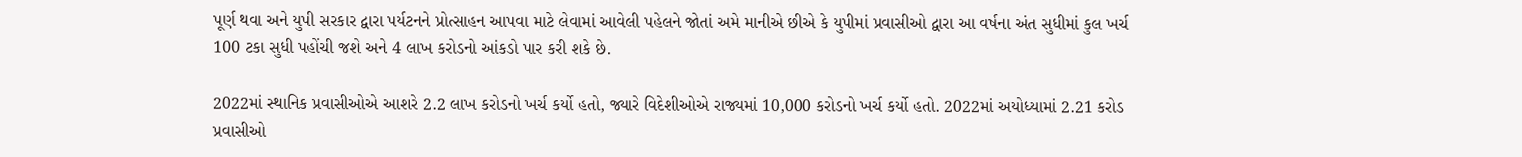પૂર્ણ થવા અને યુપી સરકાર દ્વારા પર્યટનને પ્રોત્સાહન આપવા માટે લેવામાં આવેલી પહેલને જોતાં અમે માનીએ છીએ કે યુપીમાં પ્રવાસીઓ દ્વારા આ વર્ષના અંત સુધીમાં કુલ ખર્ચ 100 ટકા સુધી પહોંચી જશે અને 4 લાખ કરોડનો આંકડો પાર કરી શકે છે.

2022માં સ્થાનિક પ્રવાસીઓએ આશરે 2.2 લાખ કરોડનો ખર્ચ કર્યો હતો, જ્યારે વિદેશીઓએ રાજ્યમાં 10,000 કરોડનો ખર્ચ કર્યો હતો. 2022માં અયોધ્યામાં 2.21 કરોડ પ્રવાસીઓ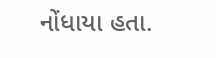નોંધાયા હતા.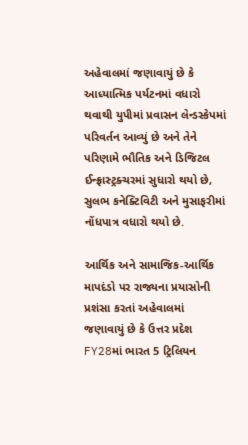અહેવાલમાં જણાવાયું છે કે આધ્યાત્મિક પર્યટનમાં વધારો થવાથી યુપીમાં પ્રવાસન લેન્ડસ્કેપમાં પરિવર્તન આવ્યું છે અને તેને પરિણામે ભૌતિક અને ડિજિટલ ઈન્ફ્રાસ્ટ્રક્ચરમાં સુધારો થયો છે, સુલભ કનેક્ટિવિટી અને મુસાફરીમાં નોંધપાત્ર વધારો થયો છે.

આર્થિક અને સામાજિક-આર્થિક માપદંડો પર રાજ્યના પ્રયાસોની પ્રશંસા કરતાં અહેવાલમાં જણાવાયું છે કે ઉત્તર પ્રદેશ FY28માં ભારત 5 ટ્રિલિયન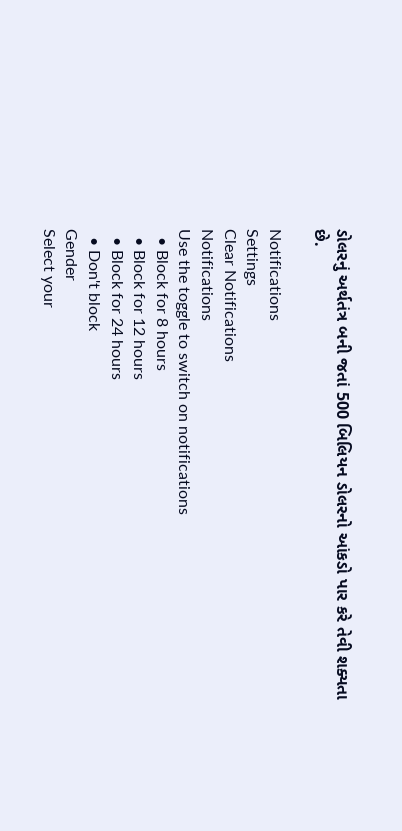ડોલરનું અર્થતંત્ર બની જતાં 500 બિલિયન ડોલરનો આંકડો પાર કરે તેવી શક્યતા છે.

Notifications
Settings
Clear Notifications
Notifications
Use the toggle to switch on notifications
  • Block for 8 hours
  • Block for 12 hours
  • Block for 24 hours
  • Don't block
Gender
Select your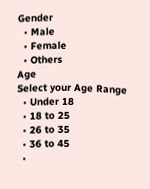Gender
  • Male
  • Female
  • Others
Age
Select your Age Range
  • Under 18
  • 18 to 25
  • 26 to 35
  • 36 to 45
  •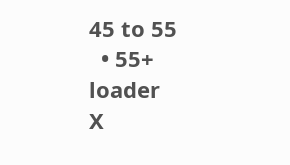45 to 55
  • 55+
loader
X